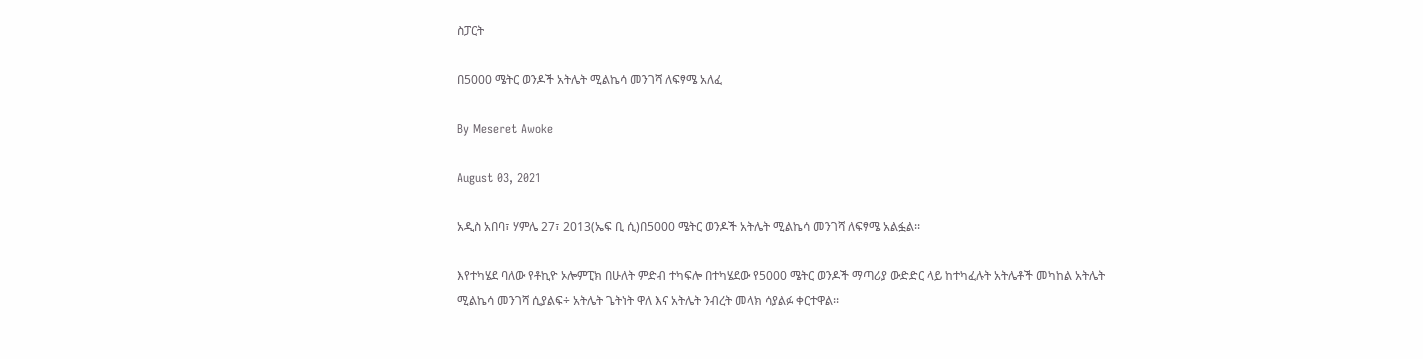ስፓርት

በ5000 ሜትር ወንዶች አትሌት ሚልኬሳ መንገሻ ለፍፃሜ አለፈ

By Meseret Awoke

August 03, 2021

አዲስ አበባ፣ ሃምሌ 27፣ 2013(ኤፍ ቢ ሲ)በ5000 ሜትር ወንዶች አትሌት ሚልኬሳ መንገሻ ለፍፃሜ አልፏል፡፡

እየተካሄደ ባለው የቶኪዮ ኦሎምፒክ በሁለት ምድብ ተካፍሎ በተካሄደው የ5000 ሜትር ወንዶች ማጣሪያ ውድድር ላይ ከተካፈሉት አትሌቶች መካከል አትሌት ሚልኬሳ መንገሻ ሲያልፍ÷ አትሌት ጌትነት ዋለ እና አትሌት ንብረት መላክ ሳያልፉ ቀርተዋል፡፡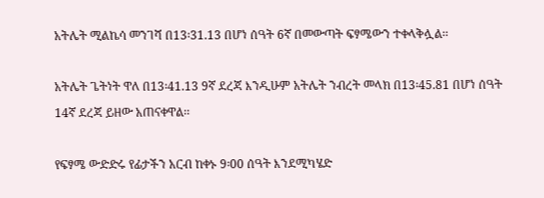አትሌት ሚልኬሳ መንገሻ በ13፡31.13 በሆነ ሰዓት 6ኛ በመውጣት ፍፃሜውን ተቀላቅሏል፡፡

አትሌት ጌትነት ዋለ በ13፡41.13 9ኛ ደረጃ እንዲሁም አትሌት ንብረት መላክ በ13፡45.81 በሆነ ሰዓት 14ኛ ደረጃ ይዘው አጠናቀዋል፡፡

የፍፃሜ ውድድሩ የፊታችን አርብ ከቀኑ 9፡00 ሰዓት እንደሚካሄድ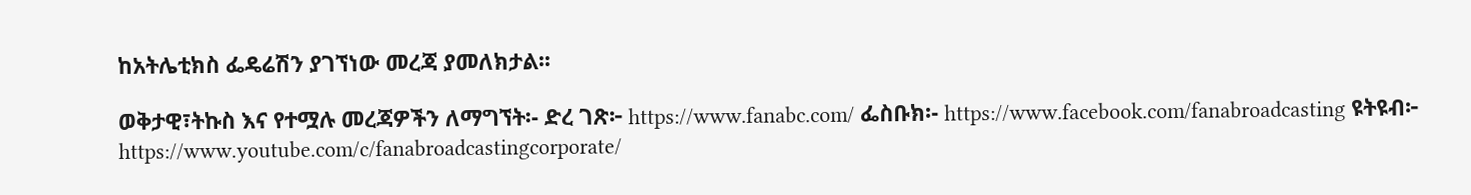ከአትሌቲክስ ፌዴሬሽን ያገኘነው መረጃ ያመለክታል፡፡

ወቅታዊ፣ትኩስ እና የተሟሉ መረጃዎችን ለማግኘት፡- ድረ ገጽ፦ https://www.fanabc.com/ ፌስቡክ፡- https://www.facebook.com/fanabroadcasting ዩትዩብ፦ https://www.youtube.com/c/fanabroadcastingcorporate/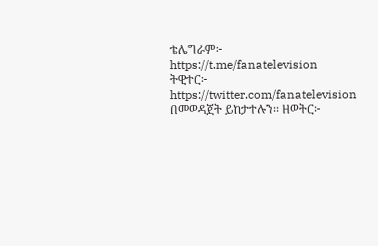ቴሌግራም፦ https://t.me/fanatelevision ትዊተር፦ https://twitter.com/fanatelevision በመወዳጀት ይከታተሉን፡፡ ዘወትር፦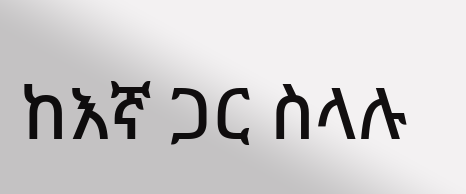ከእኛ ጋር ስላሉ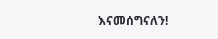እናመሰግናለን!